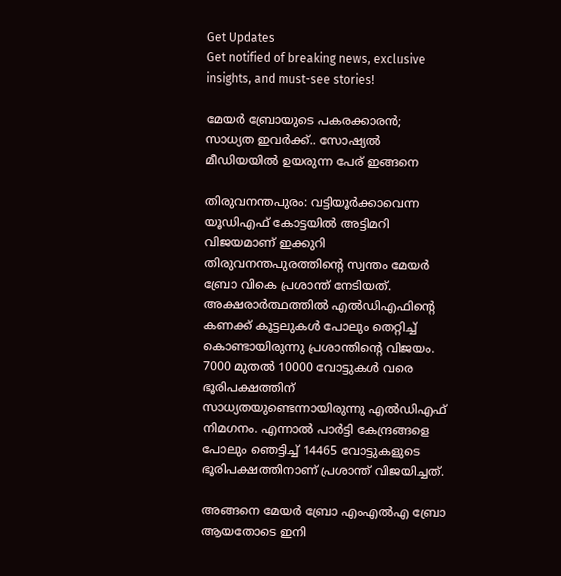Get Updates
Get notified of breaking news, exclusive insights, and must-see stories!

മേയര്‍ ബ്രോയുടെ പകരക്കാരന്‍; സാധ്യത ഇവര്‍ക്ക്.. സോഷ്യല്‍ മീഡിയയില്‍ ഉയരുന്ന പേര് ഇങ്ങനെ

തിരുവനന്തപുരം: വട്ടിയൂര്‍ക്കാവെന്ന യൂഡിഎഫ് കോട്ടയില്‍ അട്ടിമറി വിജയമാണ് ഇക്കുറി തിരുവനന്തപുരത്തിന്‍റെ സ്വന്തം മേയര്‍ ബ്രോ വികെ പ്രശാന്ത് നേടിയത്. അക്ഷരാര്‍ത്ഥത്തില്‍ എല്‍ഡിഎഫിന്‍റെ കണക്ക് കൂട്ടലുകള്‍ പോലും തെറ്റിച്ച് കൊണ്ടായിരുന്നു പ്രശാന്തിന്‍റെ വിജയം. 7000 മുതല്‍ 10000 വോട്ടുകള്‍ വരെ ഭൂരിപക്ഷത്തിന് സാധ്യതയുണ്ടെന്നായിരുന്നു എല്‍ഡിഎഫ് നിമഗനം. എന്നാല്‍ പാര്‍ട്ടി കേന്ദ്രങ്ങളെ പോലും ഞെട്ടിച്ച് 14465 വോട്ടുകളുടെ ഭൂരിപക്ഷത്തിനാണ് പ്രശാന്ത് വിജയിച്ചത്.

അങ്ങനെ മേയര്‍ ബ്രോ എംഎല്‍എ ബ്രോ ആയതോടെ ഇനി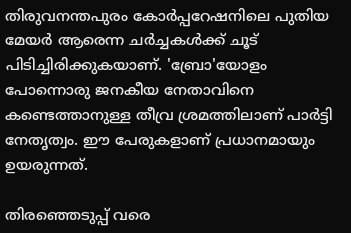തിരുവനന്തപുരം കോര്‍പ്പറേഷനിലെ പുതിയ മേയര്‍ ആരെന്ന ചര്‍ച്ചകള്‍ക്ക് ചൂട് പിടിച്ചിരിക്കുകയാണ്. 'ബ്രോ'യോളം പോന്നൊരു ജനകീയ നേതാവിനെ കണ്ടെത്താനുള്ള തീവ്ര ശ്രമത്തിലാണ് പാര്‍ട്ടി നേതൃത്വം. ഈ പേരുകളാണ് പ്രധാനമായും ഉയരുന്നത്.

തിരഞ്ഞെടുപ്പ് വരെ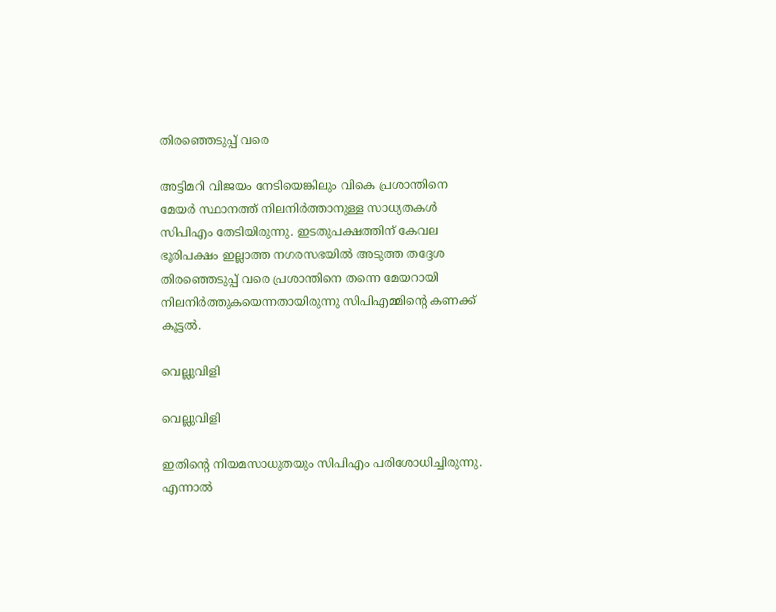തിരഞ്ഞെടുപ്പ് വരെ

അട്ടിമറി വിജയം നേടിയെങ്കിലും വികെ പ്രശാന്തിനെ മേയര്‍ സ്ഥാനത്ത് നിലനിര്‍ത്താനുള്ള സാധ്യതകള്‍ സിപിഎം തേടിയിരുന്നു. ഇടതുപക്ഷത്തിന് കേവല ഭൂരിപക്ഷം ഇല്ലാത്ത നഗരസഭയില്‍ അടുത്ത തദ്ദേശ തിരഞ്ഞെടുപ്പ് വരെ പ്രശാന്തിനെ തന്നെ മേയറായി നിലനിര്‍ത്തുകയെന്നതായിരുന്നു സിപിഎമ്മിന്‍റെ കണക്ക് കൂട്ടല്‍.

വെല്ലുവിളി

വെല്ലുവിളി

ഇതിന്‍റെ നിയമസാധുതയും സിപിഎം പരിശോധിച്ചിരുന്നു. എന്നാല്‍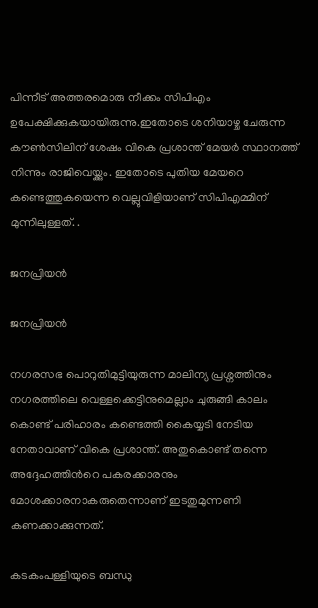പിന്നീട് അത്തരമൊരു നീക്കം സിപിഎം ഉപേക്ഷിക്കുകയായിരുന്നു.ഇതോടെ ശനിയാഴ്ച ചേരുന്ന കൗണ്‍സിലിന് ശേഷം വികെ പ്രശാന്ത് മേയര്‍ സ്ഥാനത്ത് നിന്നും രാജിവെയ്ക്കും. ഇതോടെ പുതിയ മേയറെ കണ്ടെത്തുകയെന്ന വെല്ലുവിളിയാണ് സിപിഎമ്മിന് മുന്നിലുള്ളത്. .

ജനപ്രിയന്‍

ജനപ്രിയന്‍

നഗരസഭ പൊറുതിമുട്ടിയുരുന്ന മാലിന്യ പ്രശ്നത്തിനും നഗരത്തിലെ വെള്ളക്കെട്ടിനുമെല്ലാം ചുരുങ്ങി കാലം കൊണ്ട് പരിഹാരം കണ്ടെത്തി കൈയ്യടി നേടിയ നേതാവാണ് വികെ പ്രശാന്ത്. അതുകൊണ്ട് തന്നെ അദ്ദേഹത്തിന്‍റെ പകരക്കാരനും മോശക്കാരനാകരുതെന്നാണ് ഇടതുമുന്നണി കണക്കാക്കുന്നത്.

കടകംപള്ളിയുടെ ബന്ധു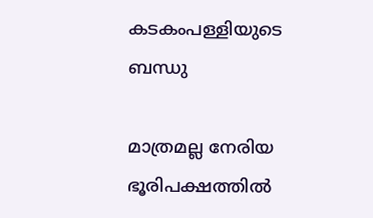കടകംപള്ളിയുടെ ബന്ധു

മാത്രമല്ല നേരിയ ഭൂരിപക്ഷത്തില്‍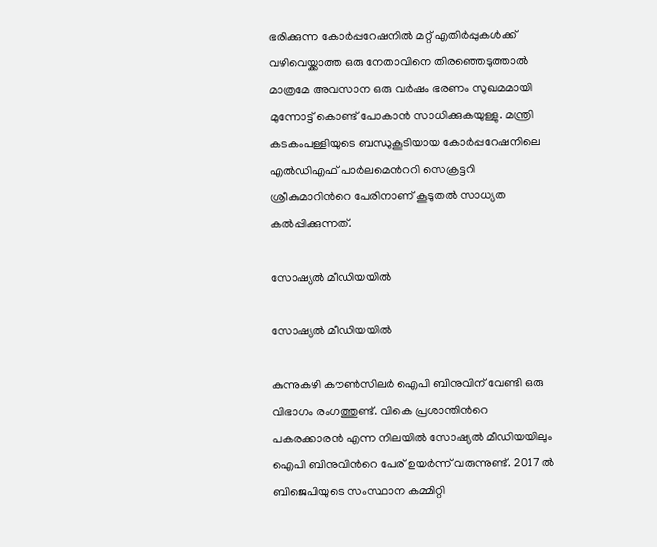ഭരിക്കുന്ന കോര്‍പ്പറേഷനില്‍ മറ്റ് എതിര്‍പ്പുകള്‍ക്ക് വഴിവെയ്ക്കാത്ത ഒരു നേതാവിനെ തിരഞ്ഞെടുത്താല്‍ മാത്രമേ അവസാന ഒരു വര്‍ഷം ഭരണം സുഖമമായി മുന്നോട്ട് കൊണ്ട് പോകാന്‍ സാധിക്കുകയുള്ളു. മന്ത്രി കടകംപള്ളിയുടെ ബന്ധുകൂടിയായ കോര്‍പ്പറേഷനിലെ എല്‍ഡിഎഫ് പാര്‍ലമെന്‍ററി സെക്രട്ടറി ശ്രീകുമാറിന്‍റെ പേരിനാണ് കൂടുതല്‍ സാധ്യത കല്‍പ്പിക്കുന്നത്.

സോഷ്യല്‍ മീഡിയയില്‍

സോഷ്യല്‍ മീഡിയയില്‍

കുന്നുകഴി കൗൺസിലർ ഐപി ബിനുവിന് വേണ്ടി ഒരു വിഭാഗം രംഗത്തുണ്ട്. വികെ പ്രശാന്തിന്‍റെ പകരക്കാരന്‍ എന്ന നിലയില്‍ സോഷ്യല്‍ മീഡിയയിലും ഐപി ബിനുവിന്‍റെ പേര് ഉയര്‍ന്ന് വരുന്നുണ്ട്. 2017 ല്‍ ബിജെപിയുടെ സംസ്ഥാന കമ്മിറ്റി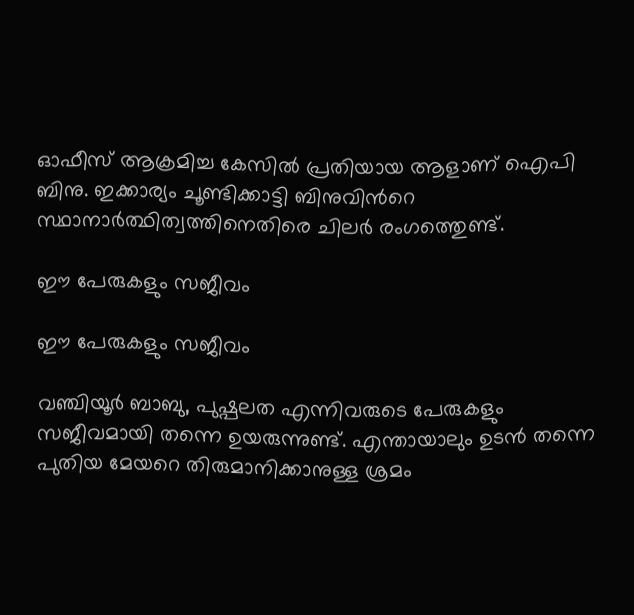ഓഫീസ് ആക്രമിച്ച കേസില്‍ പ്രതിയായ ആളാണ് ഐപി ബിനു. ഇക്കാര്യം ചൂണ്ടിക്കാട്ടി ബിനുവിന്‍റെ സ്ഥാനാര്‍ത്ഥിത്വത്തിനെതിരെ ചിലര്‍ രംഗത്തെുണ്ട്.

ഈ പേരുകളും സജീവം

ഈ പേരുകളും സജീവം

വഞ്ചിയൂർ ബാബു, പുഷ്പലത എന്നിവരുടെ പേരുകളും സജീവമായി തന്നെ ഉയരുന്നുണ്ട്. എന്തായാലും ഉടന്‍ തന്നെ പുതിയ മേയറെ തിരുമാനിക്കാനുള്ള ശ്രമം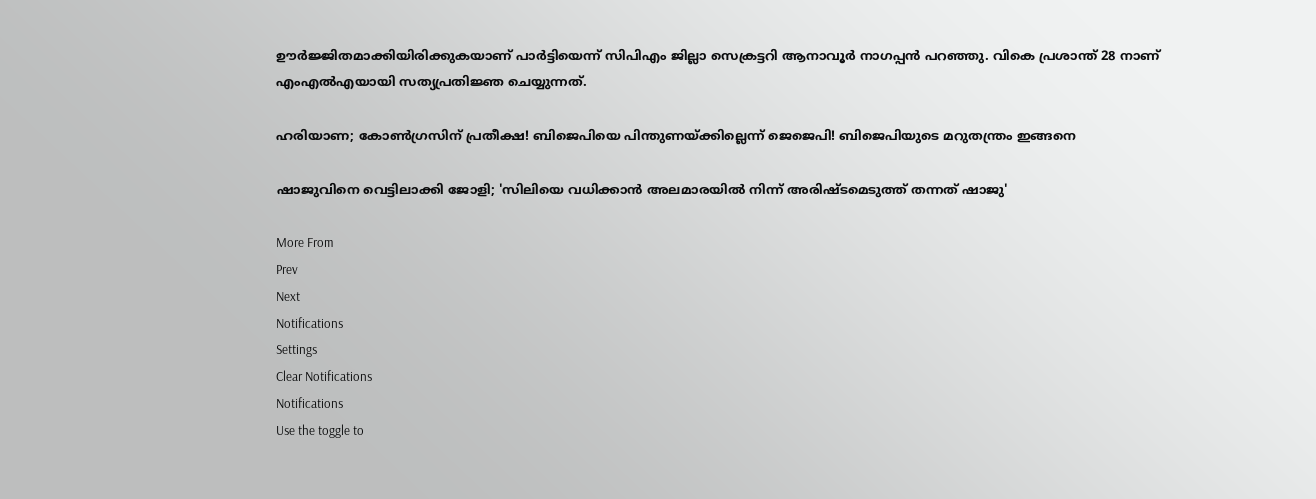ഊര്‍ജ്ജിതമാക്കിയിരിക്കുകയാണ് പാര്‍ട്ടിയെന്ന് സിപിഎം ജില്ലാ സെക്രട്ടറി ആനാവൂര്‍ നാഗപ്പന്‍ പറഞ്ഞു. വികെ പ്രശാന്ത് 28 നാണ് എംഎല്‍എയായി സത്യപ്രതിജ്ഞ ചെയ്യുന്നത്.

ഹരിയാണ; കോണ്‍ഗ്രസിന് പ്രതീക്ഷ! ബിജെപിയെ പിന്തുണയ്ക്കില്ലെന്ന് ജെജെപി! ബിജെപിയുടെ മറുതന്ത്രം ഇങ്ങനെ

ഷാജുവിനെ വെട്ടിലാക്കി ജോളി; 'സിലിയെ വധിക്കാന്‍ അലമാരയില്‍ നിന്ന് അരിഷ്ടമെടുത്ത് തന്നത് ഷാജു'

More From
Prev
Next
Notifications
Settings
Clear Notifications
Notifications
Use the toggle to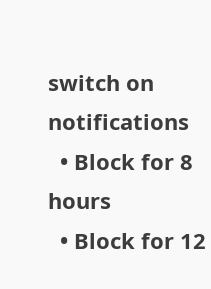switch on notifications
  • Block for 8 hours
  • Block for 12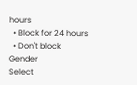hours
  • Block for 24 hours
  • Don't block
Gender
Select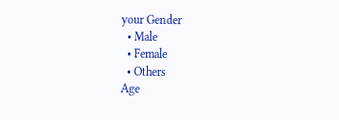your Gender
  • Male
  • Female
  • Others
Age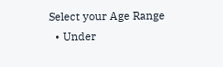Select your Age Range
  • Under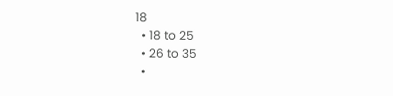18
  • 18 to 25
  • 26 to 35
  •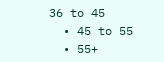36 to 45
  • 45 to 55
  • 55+